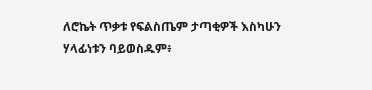ለሮኬት ጥቃቱ የፍልስጤም ታጣቂዎች እስካሁን ሃላፊነቱን ባይወስዱም፥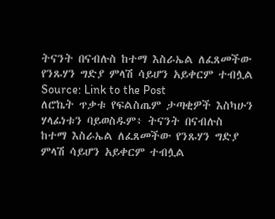ትናንት በናብሉስ ከተማ እስራኤል ለፈጸመችው የንጹሃን ግድያ ምላሽ ሳይሆን አይቀርም ተብሏል
Source: Link to the Post
ለሮኬት ጥቃቱ የፍልስጤም ታጣቂዎች እስካሁን ሃላፊነቱን ባይወስዱም፥ ትናንት በናብሉስ ከተማ እስራኤል ለፈጸመችው የንጹሃን ግድያ ምላሽ ሳይሆን አይቀርም ተብሏል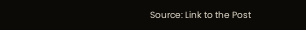Source: Link to the Post